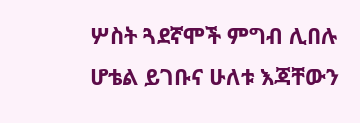ሦስት ጓደኛሞች ምግብ ሊበሉ ሆቴል ይገቡና ሁለቱ እጃቸውን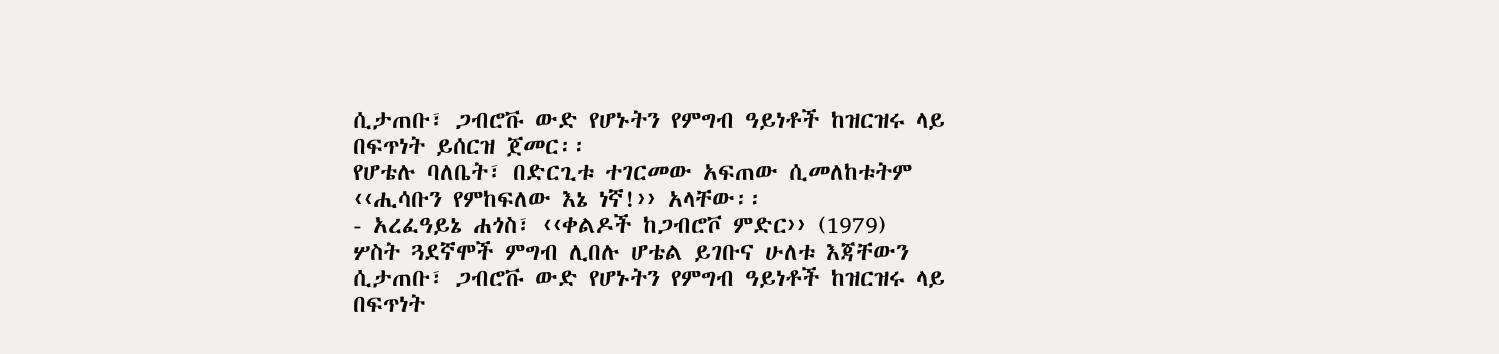ሲታጠቡ፣ ጋብሮቩ ውድ የሆኑትን የምግብ ዓይነቶች ከዝርዝሩ ላይ በፍጥነት ይሰርዝ ጀመር፡፡
የሆቴሉ ባለቤት፣ በድርጊቱ ተገርመው አፍጠው ሲመለከቱትም ‹‹ሒሳቡን የምከፍለው እኔ ነኛ!›› አላቸው፡፡
- አረፈዓይኔ ሐጎስ፣ ‹‹ቀልዶች ከጋብሮቮ ምድር›› (1979)
ሦስት ጓደኛሞች ምግብ ሊበሉ ሆቴል ይገቡና ሁለቱ እጃቸውን ሲታጠቡ፣ ጋብሮቩ ውድ የሆኑትን የምግብ ዓይነቶች ከዝርዝሩ ላይ በፍጥነት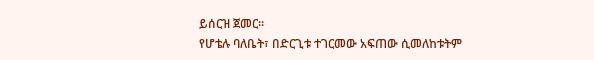ይሰርዝ ጀመር፡፡
የሆቴሉ ባለቤት፣ በድርጊቱ ተገርመው አፍጠው ሲመለከቱትም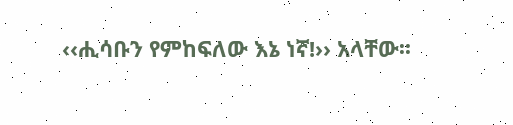‹‹ሒሳቡን የምከፍለው እኔ ነኛ!›› አላቸው፡፡